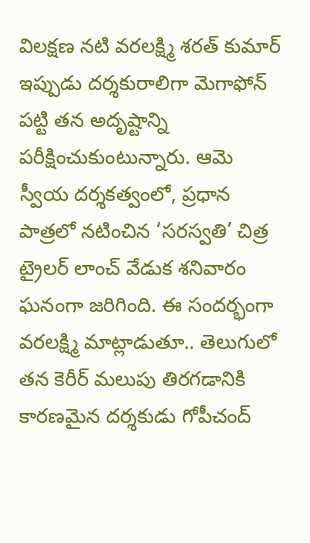విలక్షణ నటి వరలక్ష్మి శరత్ కుమార్ ఇప్పుడు దర్శకురాలిగా మెగాఫోన్ పట్టి తన అదృష్టాన్ని పరీక్షించుకుంటున్నారు. ఆమె స్వీయ దర్శకత్వంలో, ప్రధాన పాత్రలో నటించిన ‘సరస్వతి’ చిత్ర ట్రైలర్ లాంచ్ వేడుక శనివారం ఘనంగా జరిగింది. ఈ సందర్భంగా వరలక్ష్మి మాట్లాడుతూ.. తెలుగులో తన కెరీర్ మలుపు తిరగడానికి కారణమైన దర్శకుడు గోపీచంద్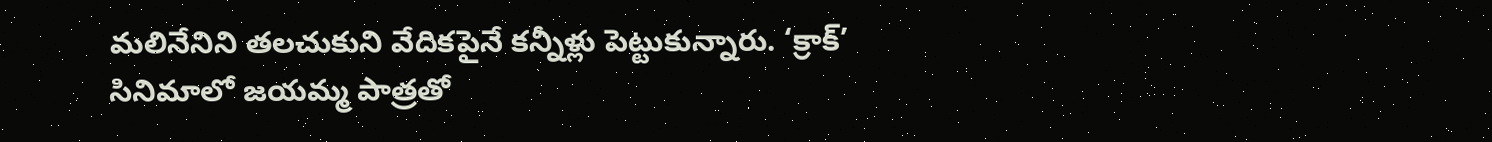మలినేనిని తలచుకుని వేదికపైనే కన్నీళ్లు పెట్టుకున్నారు. ‘క్రాక్’ సినిమాలో జయమ్మ పాత్రతో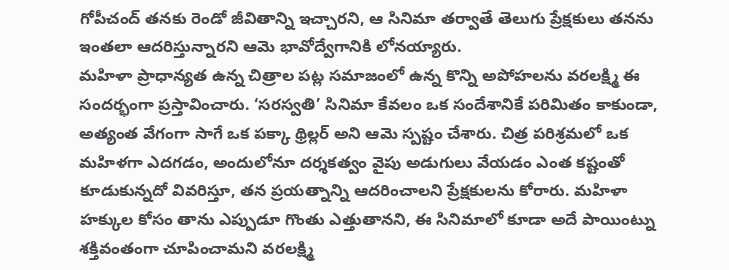గోపీచంద్ తనకు రెండో జీవితాన్ని ఇచ్చారని, ఆ సినిమా తర్వాతే తెలుగు ప్రేక్షకులు తనను ఇంతలా ఆదరిస్తున్నారని ఆమె భావోద్వేగానికి లోనయ్యారు.
మహిళా ప్రాధాన్యత ఉన్న చిత్రాల పట్ల సమాజంలో ఉన్న కొన్ని అపోహలను వరలక్ష్మి ఈ సందర్భంగా ప్రస్తావించారు. ‘సరస్వతి’ సినిమా కేవలం ఒక సందేశానికే పరిమితం కాకుండా, అత్యంత వేగంగా సాగే ఒక పక్కా థ్రిల్లర్ అని ఆమె స్పష్టం చేశారు. చిత్ర పరిశ్రమలో ఒక మహిళగా ఎదగడం, అందులోనూ దర్శకత్వం వైపు అడుగులు వేయడం ఎంత కష్టంతో కూడుకున్నదో వివరిస్తూ, తన ప్రయత్నాన్ని ఆదరించాలని ప్రేక్షకులను కోరారు. మహిళా హక్కుల కోసం తాను ఎప్పుడూ గొంతు ఎత్తుతానని, ఈ సినిమాలో కూడా అదే పాయింట్ను శక్తివంతంగా చూపించామని వరలక్ష్మి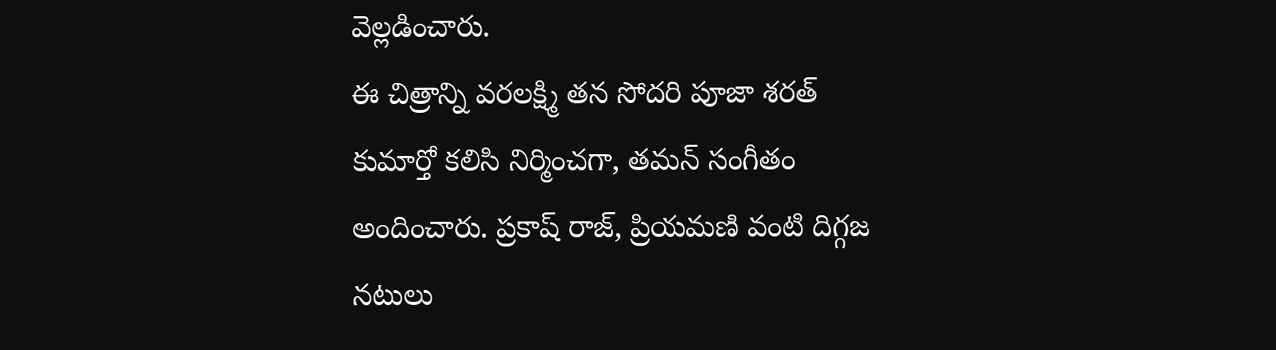వెల్లడించారు.
ఈ చిత్రాన్ని వరలక్ష్మి తన సోదరి పూజా శరత్ కుమార్తో కలిసి నిర్మించగా, తమన్ సంగీతం అందించారు. ప్రకాష్ రాజ్, ప్రియమణి వంటి దిగ్గజ నటులు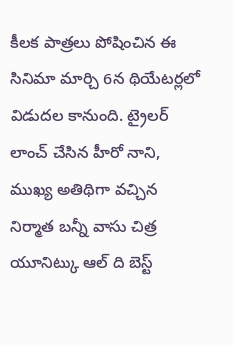కీలక పాత్రలు పోషించిన ఈ సినిమా మార్చి 6న థియేటర్లలో విడుదల కానుంది. ట్రైలర్ లాంచ్ చేసిన హీరో నాని, ముఖ్య అతిథిగా వచ్చిన నిర్మాత బన్నీ వాసు చిత్ర యూనిట్కు ఆల్ ది బెస్ట్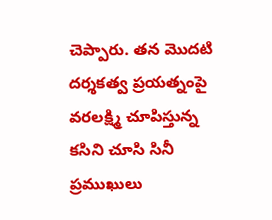చెప్పారు. తన మొదటి దర్శకత్వ ప్రయత్నంపై వరలక్ష్మి చూపిస్తున్న కసిని చూసి సినీ ప్రముఖులు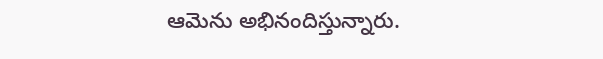ఆమెను అభినందిస్తున్నారు.